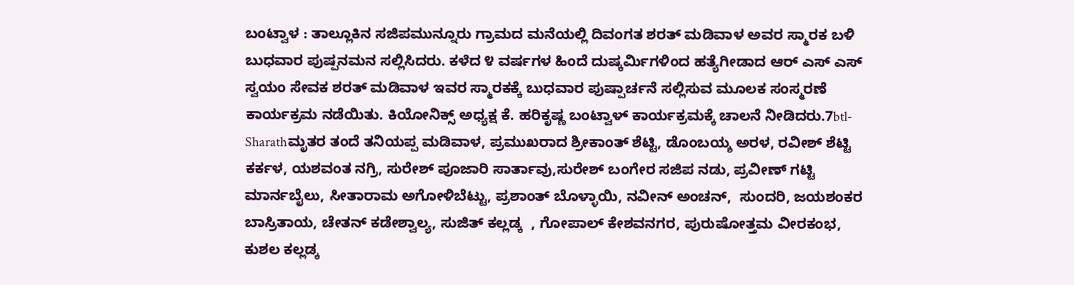ಬಂಟ್ವಾಳ : ತಾಲ್ಲೂಕಿನ ಸಜಿಪಮುನ್ನೂರು ಗ್ರಾಮದ ಮನೆಯಲ್ಲಿ ದಿವಂಗತ ಶರತ್ ಮಡಿವಾಳ ಅವರ ಸ್ಮಾರಕ ಬಳಿ ಬುಧವಾರ ಪುಷ್ಪನಮನ ಸಲ್ಲಿಸಿದರು. ಕಳೆದ ೪ ವರ್ಷಗಳ ಹಿಂದೆ ದುಷ್ಕರ್ಮಿಗಳಿಂದ ಹತ್ಯೆಗೀಡಾದ ಆರ್ ಎಸ್ ಎಸ್ ಸ್ವಯಂ ಸೇವಕ ಶರತ್ ಮಡಿವಾಳ ಇವರ ಸ್ಮಾರಕಕ್ಕೆ ಬುಧವಾರ ಪುಷ್ಪಾರ್ಚನೆ ಸಲ್ಲಿಸುವ ಮೂಲಕ ಸಂಸ್ಮರಣೆ ಕಾರ್ಯಕ್ರಮ ನಡೆಯಿತು. ಕಿಯೋನಿಕ್ಸ್ ಅಧ್ಯಕ್ಷ ಕೆ. ಹರಿಕೃಷ್ಣ ಬಂಟ್ವಾಳ್ ಕಾರ್ಯಕ್ರಮಕ್ಕೆ ಚಾಲನೆ ನೀಡಿದರು.7btl-Sharathಮೃತರ ತಂದೆ ತನಿಯಪ್ಪ ಮಡಿವಾಳ, ಪ್ರಮುಖರಾದ ಶ್ರೀಕಾಂತ್ ಶೆಟ್ಟಿ, ಡೊಂಬಯ್ಶ ಅರಳ, ರವೀಶ್ ಶೆಟ್ಟಿ ಕರ್ಕಳ, ಯಶವಂತ ನಗ್ರಿ, ಸುರೇಶ್ ಪೂಜಾರಿ ಸಾರ್ತಾವು,ಸುರೇಶ್ ಬಂಗೇರ ಸಜಿಪ ನಡು, ಪ್ರವೀಣ್ ಗಟ್ಟಿ ಮಾರ್ನಬೈಲು, ಸೀತಾರಾಮ ಅಗೋಳಿಬೆಟ್ಟು, ಪ್ರಶಾಂತ್ ಬೊಳ್ಳಾಯಿ, ನವೀನ್ ಅಂಚನ್,  ಸುಂದರಿ, ಜಯಶಂಕರ ಬಾಸ್ರಿತಾಯ, ಚೇತನ್ ಕಡೇಶ್ವಾಲ್ಯ, ಸುಜಿತ್ ಕಲ್ಲಡ್ಕ  , ಗೋಪಾಲ್ ಕೇಶವನಗರ, ಪುರುಷೋತ್ತಮ ವೀರಕಂಭ, ಕುಶಲ ಕಲ್ಲಡ್ಕ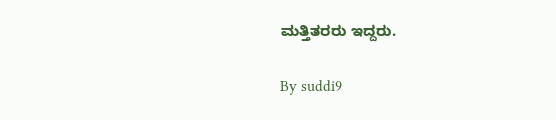ಮತ್ತಿತರರು ಇದ್ದರು.

By suddi9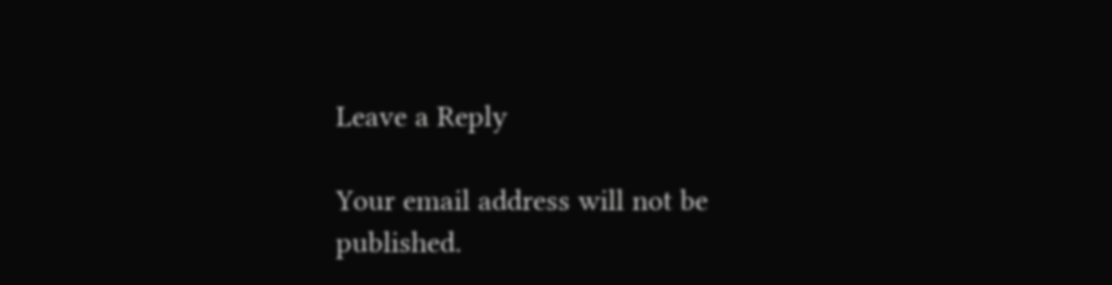Leave a Reply

Your email address will not be published.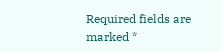Required fields are marked *